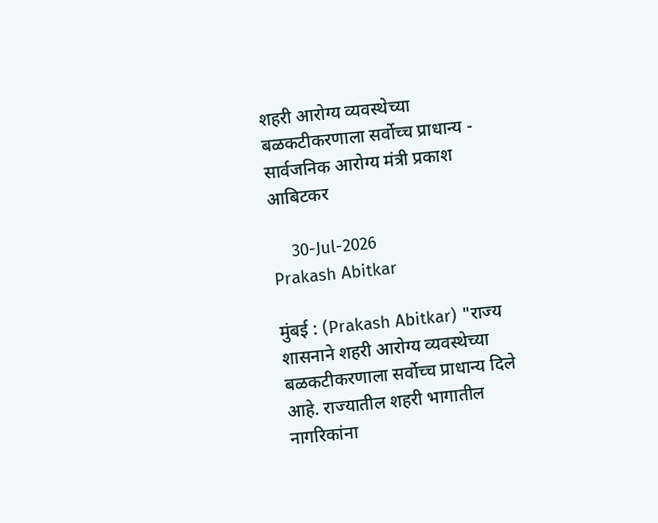शहरी आरोग्य व्यवस्थेच्या बळकटीकरणाला सर्वोच्च प्राधान्य - सार्वजनिक आरोग्य मंत्री प्रकाश आबिटकर

    30-Jul-2026
Prakash Abitkar

मुंबई : (Prakash Abitkar) "राज्य शासनाने शहरी आरोग्य व्यवस्थेच्या बळकटीकरणाला सर्वोच्च प्राधान्य दिले आहे. राज्यातील शहरी भागातील नागरिकांना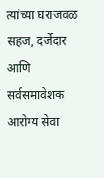त्यांच्या घराजवळ सहज, दर्जेदार आणि सर्वसमावेशक आरोग्य सेवा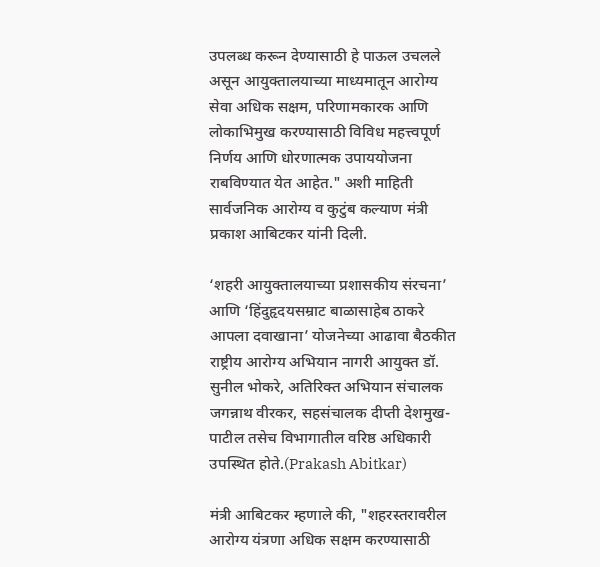उपलब्ध करून देण्यासाठी हे पाऊल उचलले असून आयुक्तालयाच्या माध्यमातून आरोग्य सेवा अधिक सक्षम, परिणामकारक आणि लोकाभिमुख करण्यासाठी विविध महत्त्वपूर्ण निर्णय आणि धोरणात्मक उपाययोजना राबविण्यात येत आहेत." अशी माहिती सार्वजनिक आरोग्य व कुटुंब कल्याण मंत्री प्रकाश आबिटकर यांनी दिली.

‘शहरी आयुक्तालयाच्या प्रशासकीय संरचना’ आणि ‘हिंदुहृदयसम्राट बाळासाहेब ठाकरे आपला दवाखाना’ योजनेच्या आढावा बैठकीत राष्ट्रीय आरोग्य अभियान नागरी आयुक्त डॉ. सुनील भोकरे, अतिरिक्त अभियान संचालक जगन्नाथ वीरकर, सहसंचालक दीप्ती देशमुख-पाटील तसेच विभागातील वरिष्ठ अधिकारी उपस्थित होते.(Prakash Abitkar)

मंत्री आबिटकर म्हणाले की, "शहरस्तरावरील आरोग्य यंत्रणा अधिक सक्षम करण्यासाठी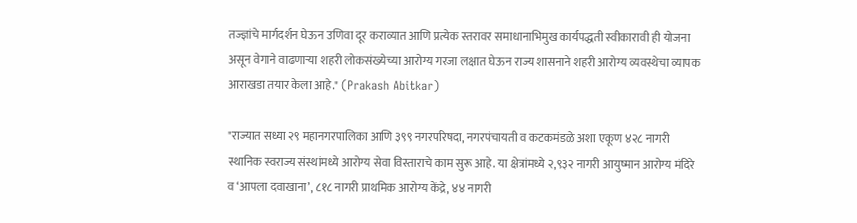तज्ज्ञांचे मार्गदर्शन घेऊन उणिवा दूर कराव्यात आणि प्रत्येक स्तरावर समाधानाभिमुख कार्यपद्धती स्वीकारावी ही योजना असून वेगाने वाढणाऱ्या शहरी लोकसंख्येच्या आरोग्य गरजा लक्षात घेऊन राज्य शासनाने शहरी आरोग्य व्यवस्थेचा व्यापक आराखडा तयार केला आहे." (Prakash Abitkar)

"राज्यात सध्या २९ महानगरपालिका आणि ३९९ नगरपरिषदा, नगरपंचायती व कटकमंडळे अशा एकूण ४२८ नागरी स्थानिक स्वराज्य संस्थांमध्ये आरोग्य सेवा विस्ताराचे काम सुरू आहे. या क्षेत्रांमध्ये २,९३२ नागरी आयुष्मान आरोग्य मंदिरे व ‘आपला दवाखाना’, ८१८ नागरी प्राथमिक आरोग्य केंद्रे, ४४ नागरी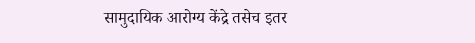सामुदायिक आरोग्य केंद्रे तसेच इतर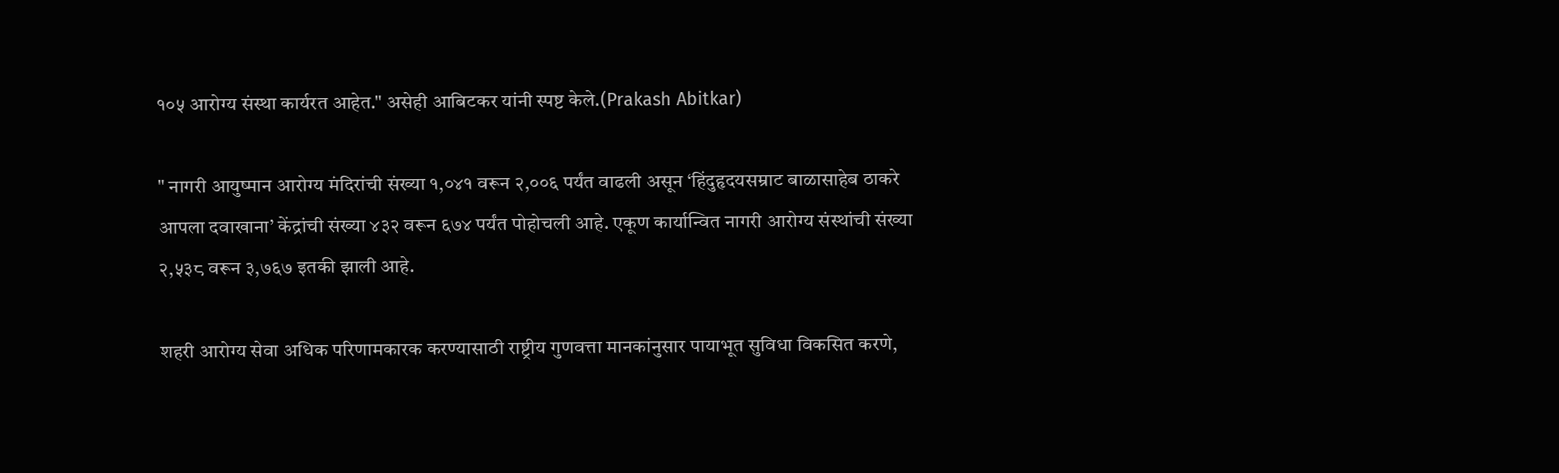१०५ आरोग्य संस्था कार्यरत आहेत." असेही आबिटकर यांनी स्पष्ट केले.(Prakash Abitkar)

" नागरी आयुष्मान आरोग्य मंदिरांची संख्या १,०४१ वरून २,००६ पर्यंत वाढली असून ‘हिंदुहृदयसम्राट बाळासाहेब ठाकरे आपला दवाखाना’ केंद्रांची संख्या ४३२ वरून ६७४ पर्यंत पोहोचली आहे. एकूण कार्यान्वित नागरी आरोग्य संस्थांची संख्या २,५३८ वरून ३,७६७ इतकी झाली आहे.

शहरी आरोग्य सेवा अधिक परिणामकारक करण्यासाठी राष्ट्रीय गुणवत्ता मानकांनुसार पायाभूत सुविधा विकसित करणे,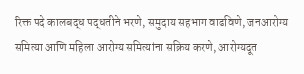रिक्त पदे कालबद्ध पद्धतीने भरणे, समुदाय सहभाग वाढविणे, जनआरोग्य समित्या आणि महिला आरोग्य समित्यांना सक्रिय करणे, आरोग्यदूत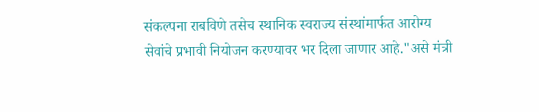संकल्पना राबविणे तसेच स्थानिक स्वराज्य संस्थांमार्फत आरोग्य सेवांचे प्रभावी नियोजन करण्यावर भर दिला जाणार आहे."असे मंत्री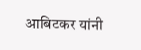आबिटकर यांनी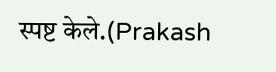स्पष्ट केले.(Prakash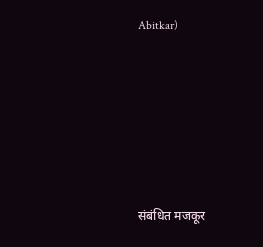Abitkar)






संबंधित मजकूर